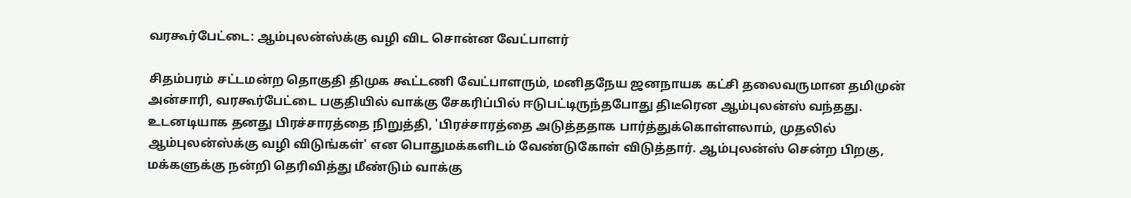வரகூர்பேட்டை: ஆம்புலன்ஸ்க்கு வழி விட சொன்ன வேட்பாளர்

சிதம்பரம் சட்டமன்ற தொகுதி திமுக கூட்டணி வேட்பாளரும், மனிதநேய ஜனநாயக கட்சி தலைவருமான தமிமுன் அன்சாரி, வரகூர்பேட்டை பகுதியில் வாக்கு சேகரிப்பில் ஈடுபட்டிருந்தபோது திடீரென ஆம்புலன்ஸ் வந்தது. உடனடியாக தனது பிரச்சாரத்தை நிறுத்தி, 'பிரச்சாரத்தை அடுத்ததாக பார்த்துக்கொள்ளலாம், முதலில் ஆம்புலன்ஸ்க்கு வழி விடுங்கள்' என பொதுமக்களிடம் வேண்டுகோள் விடுத்தார். ஆம்புலன்ஸ் சென்ற பிறகு, மக்களுக்கு நன்றி தெரிவித்து மீண்டும் வாக்கு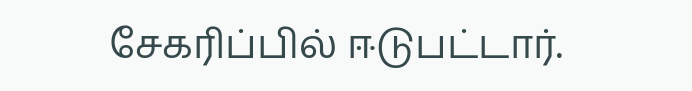சேகரிப்பில் ஈடுபட்டார்.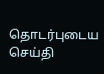தொடர்புடைய செய்தி